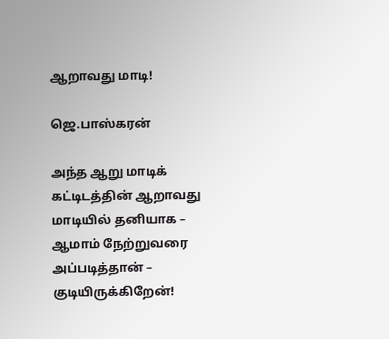ஆறாவது மாடி!

ஜெ.பாஸ்கரன்

அந்த ஆறு மாடிக் கட்டிடத்தின் ஆறாவது மாடியில் தனியாக – ஆமாம் நேற்றுவரை அப்படித்தான் – குடியிருக்கிறேன்!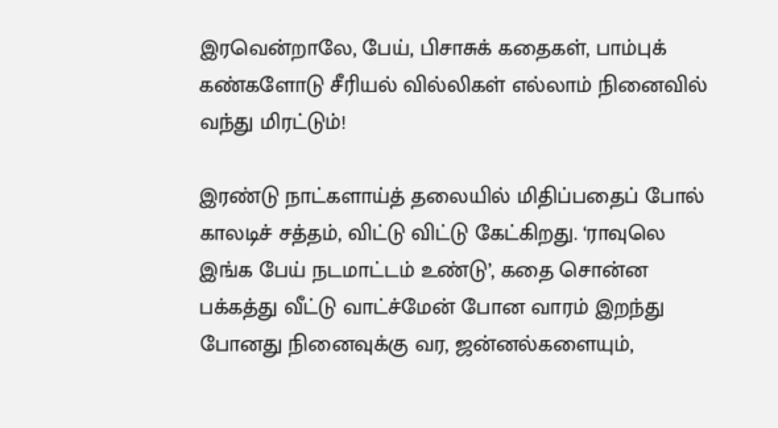இரவென்றாலே, பேய், பிசாசுக் கதைகள், பாம்புக் கண்களோடு சீரியல் வில்லிகள் எல்லாம் நினைவில் வந்து மிரட்டும்!

இரண்டு நாட்களாய்த் தலையில் மிதிப்பதைப் போல் காலடிச் சத்தம், விட்டு விட்டு கேட்கிறது. ‘ராவுலெ இங்க பேய் நடமாட்டம் உண்டு’, கதை சொன்ன பக்கத்து வீட்டு வாட்ச்மேன் போன வாரம் இறந்து போனது நினைவுக்கு வர, ஜன்னல்களையும்,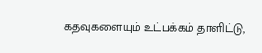கதவுகளையும் உட்பக்கம் தாளிட்டு,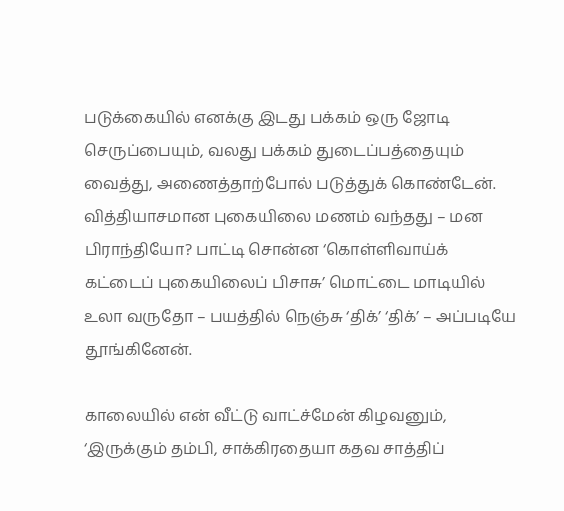படுக்கையில் எனக்கு இடது பக்கம் ஒரு ஜோடி செருப்பையும், வலது பக்கம் துடைப்பத்தையும் வைத்து, அணைத்தாற்போல் படுத்துக் கொண்டேன். வித்தியாசமான புகையிலை மணம் வந்தது – மன பிராந்தியோ? பாட்டி சொன்ன ‘கொள்ளிவாய்க் கட்டைப் புகையிலைப் பிசாசு’ மொட்டை மாடியில் உலா வருதோ – பயத்தில் நெஞ்சு ‘திக்’ ‘திக்’ – அப்படியே தூங்கினேன்.

காலையில் என் வீட்டு வாட்ச்மேன் கிழவனும், ‘இருக்கும் தம்பி, சாக்கிரதையா கதவ சாத்திப்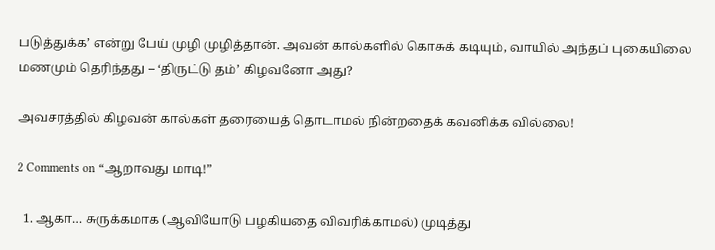படுத்துக்க’ என்று பேய் முழி முழித்தான். அவன் கால்களில் கொசுக் கடியும், வாயில் அந்தப் புகையிலை மணமும் தெரிந்தது – ‘திருட்டு தம்’ கிழவனோ அது?

அவசரத்தில் கிழவன் கால்கள் தரையைத் தொடாமல் நின்றதைக் கவனிக்க வில்லை!

2 Comments on “ஆறாவது மாடி!”

  1. ஆகா… சுருக்கமாக (ஆவியோடு பழகியதை விவரிக்காமல்) முடித்து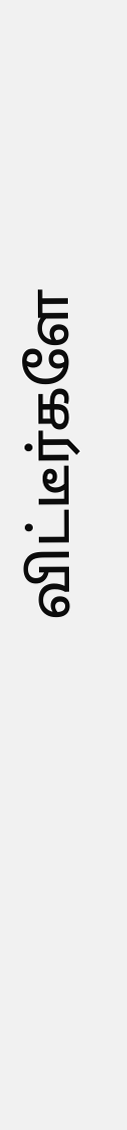விட்டீர்களே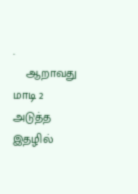.
    ஆறாவது மாடி 2 அடுத்த இதழில்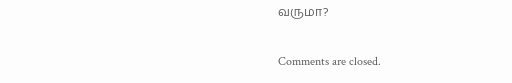வருமா?

Comments are closed.